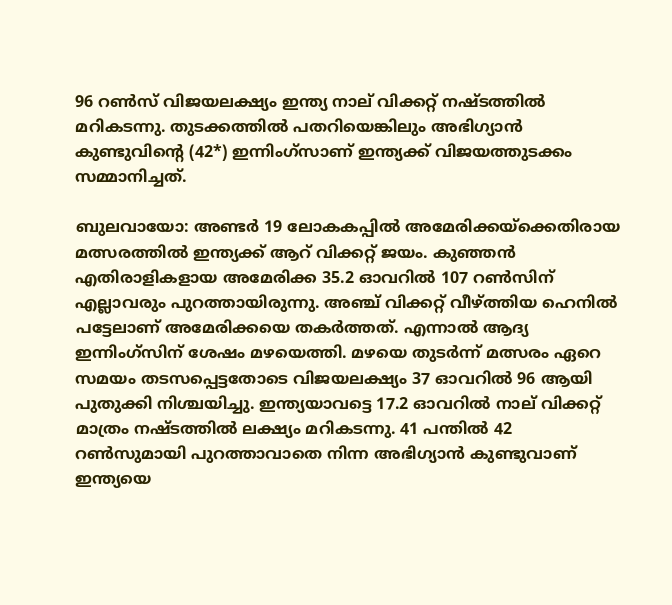96 റൺസ് വിജയലക്ഷ്യം ഇന്ത്യ നാല് വിക്കറ്റ് നഷ്ടത്തിൽ മറികടന്നു. തുടക്കത്തിൽ പതറിയെങ്കിലും അഭിഗ്യാന്‍ കുണ്ടുവിന്റെ (42*) ഇന്നിംഗ്‌സാണ് ഇന്ത്യക്ക് വിജയത്തുടക്കം സമ്മാനിച്ചത്.

ബുലവായോ: അണ്ടര്‍ 19 ലോകകപ്പില്‍ അമേരിക്കയ്‌ക്കെതിരായ മത്സരത്തില്‍ ഇന്ത്യക്ക് ആറ് വിക്കറ്റ് ജയം. കുഞ്ഞന്‍ എതിരാളികളായ അമേരിക്ക 35.2 ഓവറില്‍ 107 റണ്‍സിന് എല്ലാവരും പുറത്തായിരുന്നു. അഞ്ച് വിക്കറ്റ് വീഴ്ത്തിയ ഹെനില്‍ പട്ടേലാണ് അമേരിക്കയെ തകര്‍ത്തത്. എന്നാല്‍ ആദ്യ ഇന്നിംഗ്‌സിന് ശേഷം മഴയെത്തി. മഴയെ തുടര്‍ന്ന് മത്സരം ഏറെ സമയം തടസപ്പെട്ടതോടെ വിജയലക്ഷ്യം 37 ഓവറില്‍ 96 ആയി പുതുക്കി നിശ്ചയിച്ചു. ഇന്ത്യയാവട്ടെ 17.2 ഓവറില്‍ നാല് വിക്കറ്റ് മാത്രം നഷ്ടത്തില്‍ ലക്ഷ്യം മറികടന്നു. 41 പന്തില്‍ 42 റണ്‍സുമായി പുറത്താവാതെ നിന്ന അഭിഗ്യാന്‍ കുണ്ടുവാണ് ഇന്ത്യയെ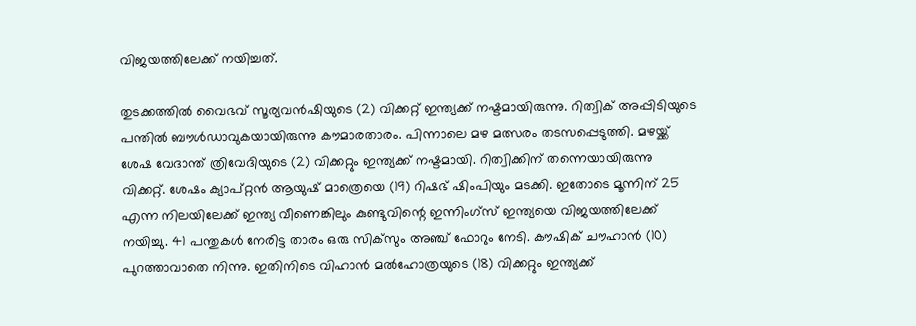വിജയത്തിലേക്ക് നയിച്ചത്.

തുടക്കത്തില്‍ വൈഭവ് സൂര്യവന്‍ഷിയുടെ (2) വിക്കറ്റ് ഇന്ത്യക്ക് നഷ്ടമായിരുന്നു. റിത്വിക് അപ്പിടിയുടെ പന്തില്‍ ബൗള്‍ഡാവുകയായിരുന്നു കൗമാരതാരം. പിന്നാലെ മഴ മത്സരം തടസപ്പെടുത്തി. മഴയ്ക്ക് ശേഷ വേദാന്ത് ത്രിവേദിയുടെ (2) വിക്കറ്റും ഇന്ത്യക്ക് നഷ്ടമായി. റിത്വിക്കിന് തന്നെയായിരുന്നു വിക്കറ്റ്. ശേഷം ക്യാപ്റ്റന്‍ ആയുഷ് മാത്രെയെ (19) റിഷഭ് ഷിംപിയും മടക്കി. ഇതോടെ മൂന്നിന് 25 എന്ന നിലയിലേക്ക് ഇന്ത്യ വീണെങ്കിലും കുണ്ടുവിന്റെ ഇന്നിംഗ്‌സ് ഇന്ത്യയെ വിജയത്തിലേക്ക് നയിച്ചു. 41 പന്തുകള്‍ നേരിട്ട താരം ഒരു സിക്‌സും അഞ്ച് ഫോറും നേടി. കൗഷിക് ചൗഹാന്‍ (10) പുറത്താവാതെ നിന്നു. ഇതിനിടെ വിഹാന്‍ മല്‍ഹോത്രയുടെ (18) വിക്കറ്റും ഇന്ത്യക്ക്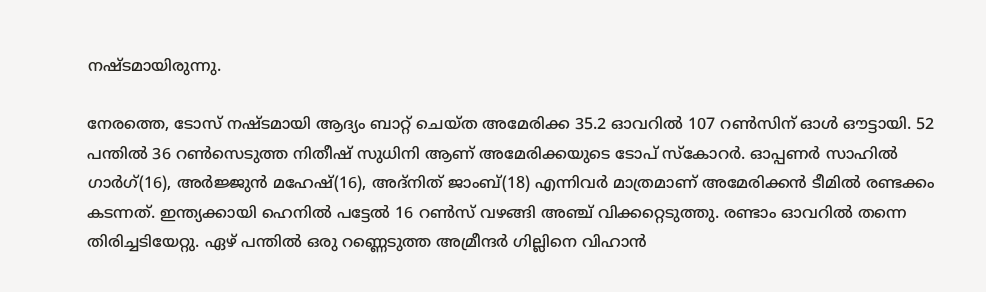നഷ്ടമായിരുന്നു.

നേരത്തെ, ടോസ് നഷ്ടമായി ആദ്യം ബാറ്റ് ചെയ്ത അമേരിക്ക 35.2 ഓവറില്‍ 107 റണ്‍സിന് ഓള്‍ ഔട്ടായി. 52 പന്തില്‍ 36 റണ്‍സെടുത്ത നിതീഷ് സുധിനി ആണ് അമേരിക്കയുടെ ടോപ് സ്‌കോറര്‍. ഓപ്പണര്‍ സാഹില്‍ ഗാര്‍ഗ്(16), അര്‍ജ്ജുന്‍ മഹേഷ്(16), അദ്‌നിത് ജാംബ്(18) എന്നിവര്‍ മാത്രമാണ് അമേരിക്കന്‍ ടീമില്‍ രണ്ടക്കം കടന്നത്. ഇന്ത്യക്കായി ഹെനില്‍ പട്ടേല്‍ 16 റണ്‍സ് വഴങ്ങി അഞ്ച് വിക്കറ്റെടുത്തു. രണ്ടാം ഓവറില്‍ തന്നെ തിരിച്ചടിയേറ്റു. ഏഴ് പന്തില്‍ ഒരു റണ്ണെടുത്ത അമ്രീന്ദര്‍ ഗില്ലിനെ വിഹാന്‍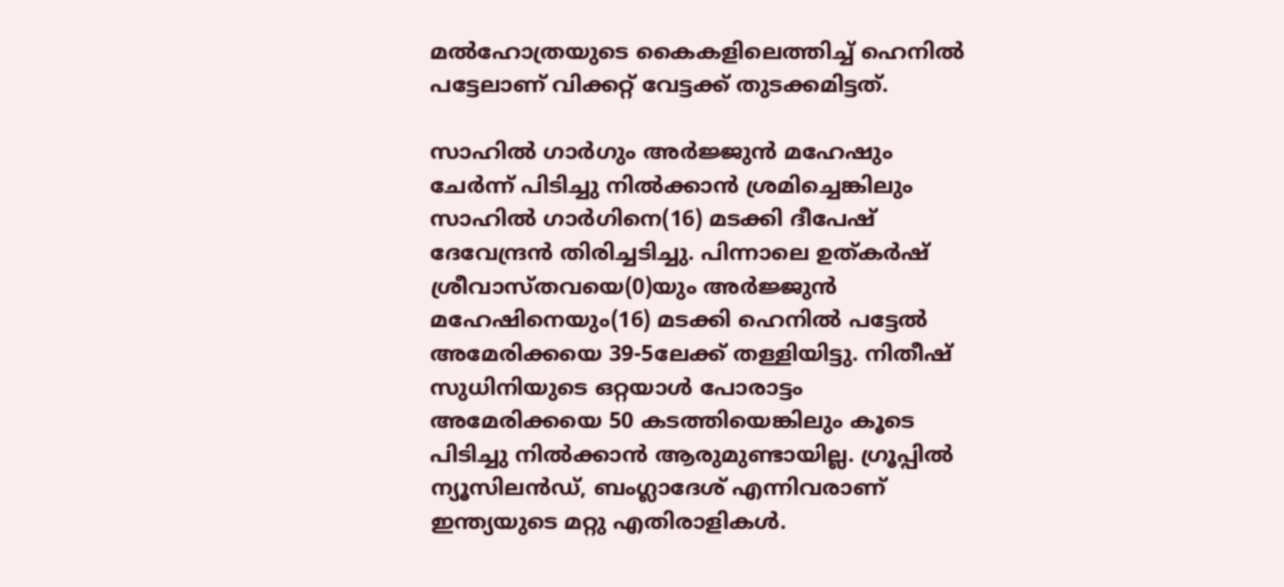മല്‍ഹോത്രയുടെ കൈകളിലെത്തിച്ച് ഹെനില്‍ പട്ടേലാണ് വിക്കറ്റ് വേട്ടക്ക് തുടക്കമിട്ടത്.

സാഹില്‍ ഗാര്‍ഗും അര്‍ജ്ജുന്‍ മഹേഷും ചേര്‍ന്ന് പിടിച്ചു നില്‍ക്കാന്‍ ശ്രമിച്ചെങ്കിലും സാഹില്‍ ഗാര്‍ഗിനെ(16) മടക്കി ദീപേഷ് ദേവേന്ദ്രന്‍ തിരിച്ചടിച്ചു. പിന്നാലെ ഉത്കര്‍ഷ് ശ്രീവാസ്തവയെ(0)യും അര്‍ജ്ജുന്‍ മഹേഷിനെയും(16) മടക്കി ഹെനില്‍ പട്ടേല്‍ അമേരിക്കയെ 39-5ലേക്ക് തള്ളിയിട്ടു. നിതീഷ് സുധിനിയുടെ ഒറ്റയാള്‍ പോരാട്ടം അമേരിക്കയെ 50 കടത്തിയെങ്കിലും കൂടെ പിടിച്ചു നില്‍ക്കാന്‍ ആരുമുണ്ടായില്ല. ഗ്രൂപ്പില്‍ ന്യൂസിലന്‍ഡ്, ബംഗ്ലാദേശ് എന്നിവരാണ് ഇന്ത്യയുടെ മറ്റു എതിരാളികള്‍.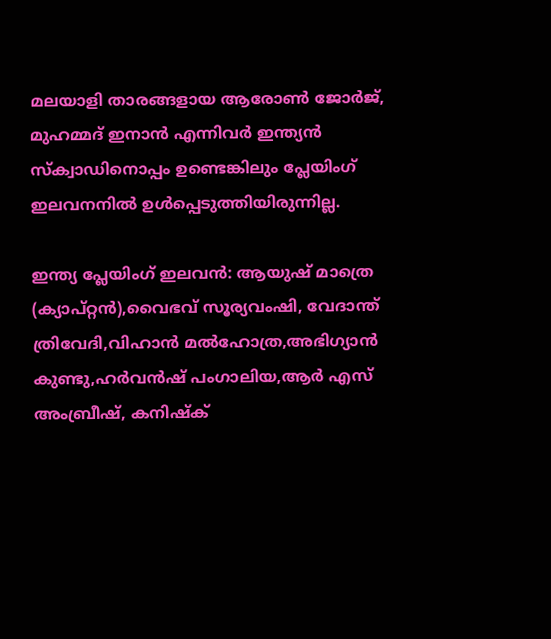മലയാളി താരങ്ങളായ ആരോണ്‍ ജോര്‍ജ്, മുഹമ്മദ് ഇനാന്‍ എന്നിവര്‍ ഇന്ത്യന്‍ സ്‌ക്വാഡിനൊപ്പം ഉണ്ടെങ്കിലും പ്ലേയിംഗ് ഇലവനനില്‍ ഉള്‍പ്പെടുത്തിയിരുന്നില്ല.

ഇന്ത്യ പ്ലേയിംഗ് ഇലവന്‍: ആയുഷ് മാത്രെ (ക്യാപ്റ്റന്‍),വൈഭവ് സൂര്യവംഷി, വേദാന്ത് ത്രിവേദി,വിഹാന്‍ മല്‍ഹോത്ര,അഭിഗ്യാന്‍ കുണ്ടു,ഹര്‍വന്‍ഷ് പംഗാലിയ,ആര്‍ എസ് അംബ്രീഷ്, കനിഷ്‌ക്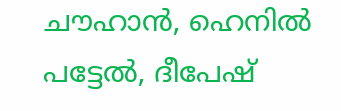ചൗഹാന്‍, ഹെനില്‍ പട്ടേല്‍, ദീപേഷ്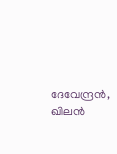ദേവേന്ദ്രന്‍, ഖിലന്‍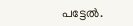പട്ടേല്‍.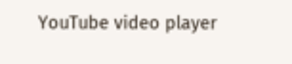YouTube video player